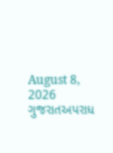August 8, 2026
ગુજરાતઅપરાધ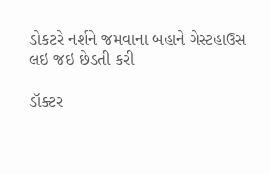ડોકટરે નર્શને જમવાના બહાને ગેસ્ટહાઉસ લઇ જઇ છેડતી કરી

ડૉક્ટર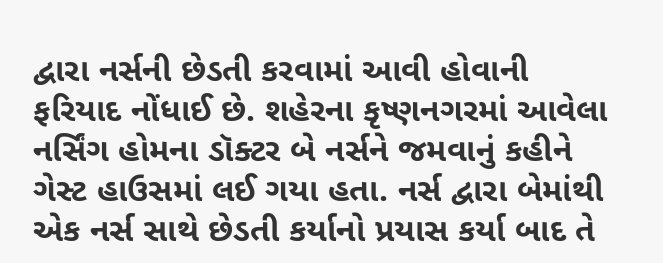દ્વારા નર્સની છેડતી કરવામાં આવી હોવાની ફરિયાદ નોંધાઈ છે. શહેરના કૃષ્ણનગરમાં આવેલા નર્સિંગ હોમના ડૉક્ટર બે નર્સને જમવાનું કહીને ગેસ્ટ હાઉસમાં લઈ ગયા હતા. નર્સ દ્વારા બેમાંથી એક નર્સ સાથે છેડતી કર્યાનો પ્રયાસ કર્યા બાદ તે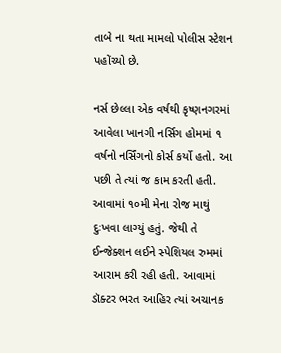તાબે ના થતા મામલો પોલીસ સ્ટેશન પહોંચ્યો છે.

નર્સ છેલ્લા એક વર્ષથી કૃષ્ણનગરમાં આવેલા ખાનગી નર્સિગ હોમમાં ૧ વર્ષનો નર્સિંગનો કોર્સ કર્યો હતો. આ પછી તે ત્યાં જ કામ કરતી હતી. આવામાં ૧૦મી મેના રોજ માથું દુઃખવા લાગ્યું હતું. જેથી તે ઈન્જેક્શન લઈને સ્પેશિયલ રુમમાં આરામ કરી રહી હતી. આવામાં ડૉક્ટર ભરત આહિર ત્યાં અચાનક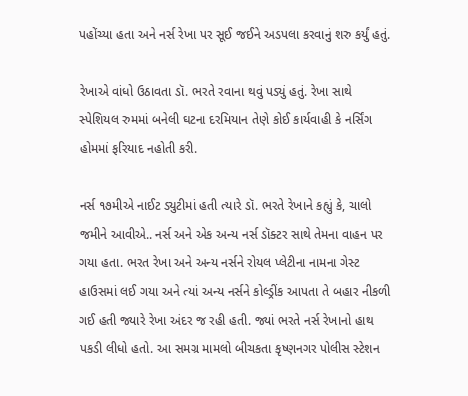પહોંચ્યા હતા અને નર્સ રેખા પર સૂઈ જઈને અડપલા કરવાનું શરુ કર્યું હતું.

રેખાએ વાંધો ઉઠાવતા ડૉ. ભરતે રવાના થવું પડ્યું હતું. રેખા સાથે સ્પેશિયલ રુમમાં બનેલી ઘટના દરમિયાન તેણે કોઈ કાર્યવાહી કે નર્સિંગ હોમમાં ફરિયાદ નહોતી કરી.

નર્સ ૧૭મીએ નાઈટ ડ્યુટીમાં હતી ત્યારે ડૉ. ભરતે રેખાને કહ્યું કે, ચાલો જમીને આવીએ.. નર્સ અને એક અન્ય નર્સ ડૉક્ટર સાથે તેમના વાહન પર ગયા હતા. ભરત રેખા અને અન્ય નર્સને રોયલ પ્લેટીના નામના ગેસ્ટ હાઉસમાં લઈ ગયા અને ત્યાં અન્ય નર્સને કોલ્ડ્રીંક આપતા તે બહાર નીકળી ગઈ હતી જ્યારે રેખા અંદર જ રહી હતી. જ્યાં ભરતે નર્સ રેખાનો હાથ પકડી લીધો હતો. આ સમગ્ર મામલો બીચકતા કૃષ્ણનગર પોલીસ સ્ટેશન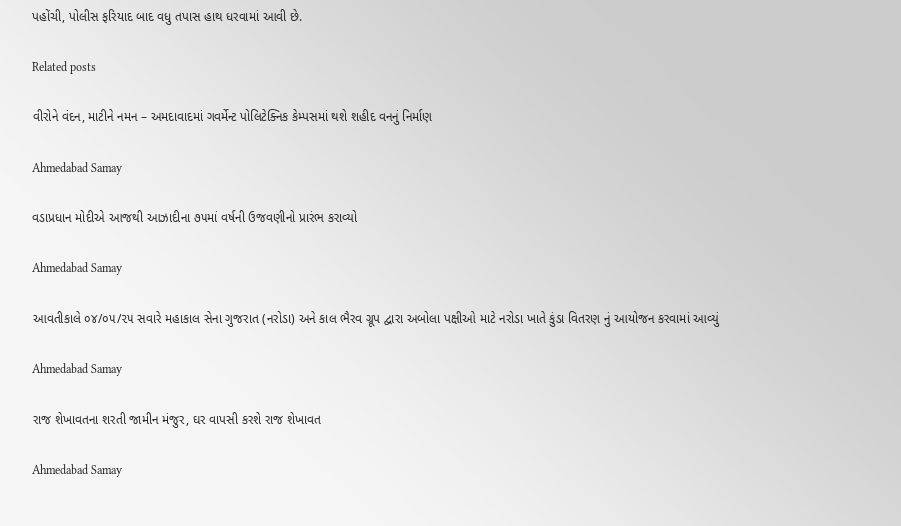પહોંચી, પોલીસ ફરિયાદ બાદ વધુ તપાસ હાથ ધરવામાં આવી છે.

Related posts

વીરોને વંદન, માટીને નમન – અમદાવાદમાં ગવર્મેન્ટ પોલિટેક્નિક કેમ્પસમાં થશે શહીદ વનનું નિર્માણ

Ahmedabad Samay

વડાપ્રધાન મોદીએ આજથી આઝાદીના ૭૫માં વર્ષની ઉજવણીનો પ્રારંભ કરાવ્યો

Ahmedabad Samay

આવતીકાલે ૦૪/૦૫/૨૫ સવારે મહાકાલ સેના ગુજરાત (નરોડા) અને કાલ ભૈરવ ગ્રૂપ દ્વારા અબોલા પક્ષીઓ માટે નરોડા ખાતે કુંડા વિતરણ નું આયોજન કરવામાં આવ્યું

Ahmedabad Samay

રાજ શેખાવતના શરતી જામીન મંજુર, ઘર વાપસી કરશે રાજ શેખાવત

Ahmedabad Samay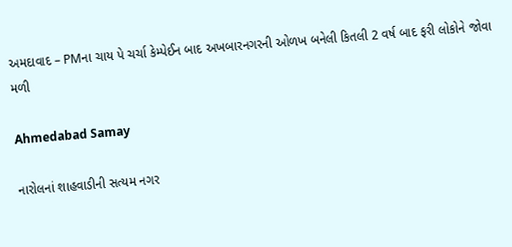અમદાવાદ – PMના ચાય પે ચર્ચા કેમ્પેઈન બાદ અખબારનગરની ઓળખ બનેલી કિતલી 2 વર્ષ બાદ ફરી લોકોને જોવા મળી

Ahmedabad Samay

નારોલનાં શાહવાડીની સત્યમ નગર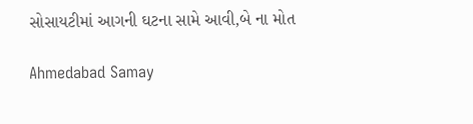સોસાયટીમાં આગની ઘટના સામે આવી,બે ના મોત

Ahmedabad Samay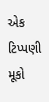એક ટિપ્પણી મૂકો